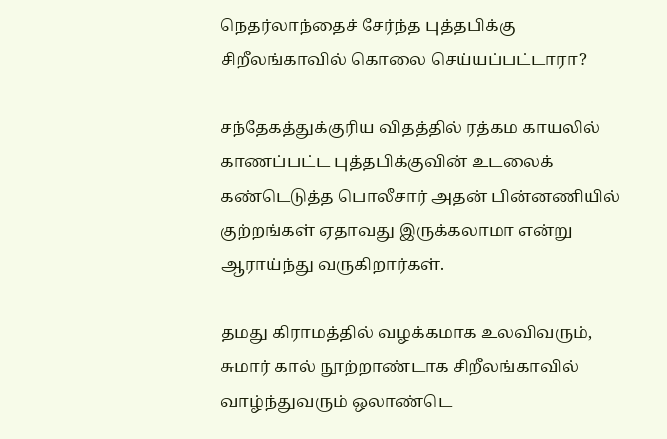நெதர்லாந்தைச் சேர்ந்த புத்தபிக்கு சிறீலங்காவில் கொலை செய்யப்பட்டாரா?

சந்தேகத்துக்குரிய விதத்தில் ரத்கம காயலில் காணப்பட்ட புத்தபிக்குவின் உடலைக் கண்டெடுத்த பொலீசார் அதன் பின்னணியில் குற்றங்கள் ஏதாவது இருக்கலாமா என்று ஆராய்ந்து வருகிறார்கள்.

தமது கிராமத்தில் வழக்கமாக உலவிவரும், சுமார் கால் நூற்றாண்டாக சிறீலங்காவில் வாழ்ந்துவரும் ஒலாண்டெ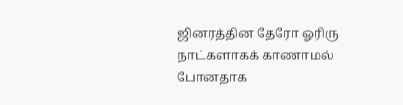ஜினரத்தின தேரோ ஓரிரு நாட்களாகக் காணாமல் போனதாக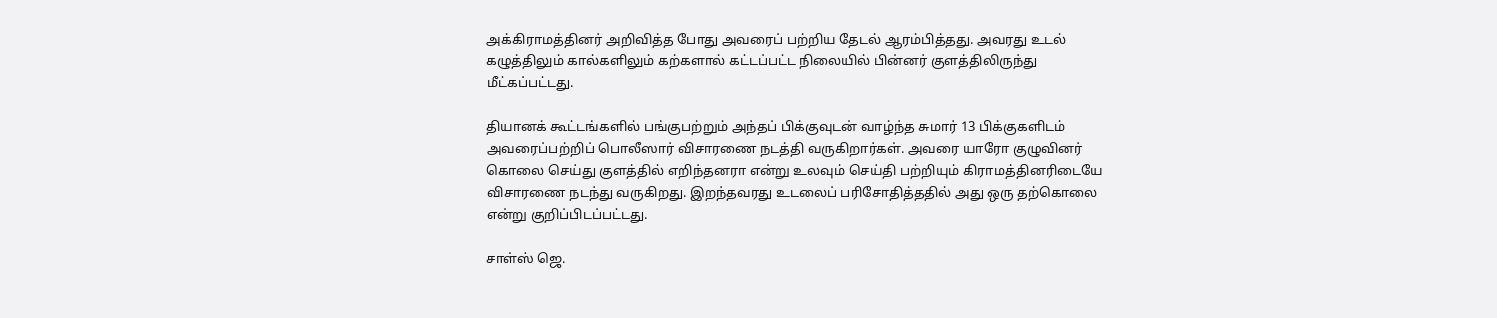அக்கிராமத்தினர் அறிவித்த போது அவரைப் பற்றிய தேடல் ஆரம்பித்தது. அவரது உடல் கழுத்திலும் கால்களிலும் கற்களால் கட்டப்பட்ட நிலையில் பின்னர் குளத்திலிருந்து மீட்கப்பட்டது.

தியானக் கூட்டங்களில் பங்குபற்றும் அந்தப் பிக்குவுடன் வாழ்ந்த சுமார் 13 பிக்குகளிடம் அவரைப்பற்றிப் பொலீஸார் விசாரணை நடத்தி வருகிறார்கள். அவரை யாரோ குழுவினர் கொலை செய்து குளத்தில் எறிந்தனரா என்று உலவும் செய்தி பற்றியும் கிராமத்தினரிடையே விசாரணை நடந்து வருகிறது. இறந்தவரது உடலைப் பரிசோதித்ததில் அது ஒரு தற்கொலை என்று குறிப்பிடப்பட்டது.

சாள்ஸ் ஜெ.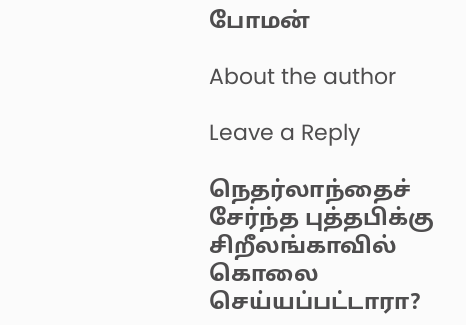போமன்

About the author

Leave a Reply

நெதர்லாந்தைச் சேர்ந்த புத்தபிக்கு சிறீலங்காவில் கொலை செய்யப்பட்டாரா?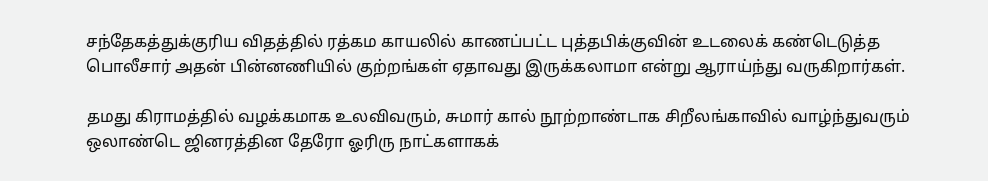சந்தேகத்துக்குரிய விதத்தில் ரத்கம காயலில் காணப்பட்ட புத்தபிக்குவின் உடலைக் கண்டெடுத்த பொலீசார் அதன் பின்னணியில் குற்றங்கள் ஏதாவது இருக்கலாமா என்று ஆராய்ந்து வருகிறார்கள்.

தமது கிராமத்தில் வழக்கமாக உலவிவரும், சுமார் கால் நூற்றாண்டாக சிறீலங்காவில் வாழ்ந்துவரும் ஒலாண்டெ ஜினரத்தின தேரோ ஓரிரு நாட்களாகக்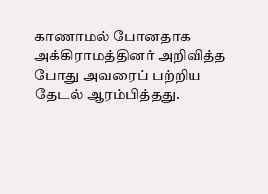காணாமல் போனதாக அக்கிராமத்தினர் அறிவித்த போது அவரைப் பற்றிய தேடல் ஆரம்பித்தது.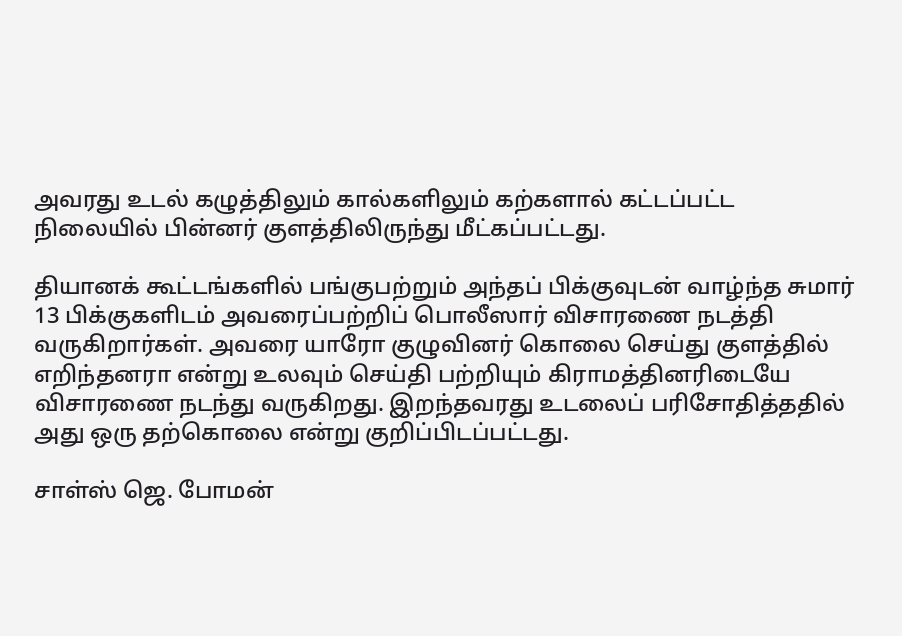அவரது உடல் கழுத்திலும் கால்களிலும் கற்களால் கட்டப்பட்ட நிலையில் பின்னர் குளத்திலிருந்து மீட்கப்பட்டது.

தியானக் கூட்டங்களில் பங்குபற்றும் அந்தப் பிக்குவுடன் வாழ்ந்த சுமார் 13 பிக்குகளிடம் அவரைப்பற்றிப் பொலீஸார் விசாரணை நடத்தி வருகிறார்கள். அவரை யாரோ குழுவினர் கொலை செய்து குளத்தில் எறிந்தனரா என்று உலவும் செய்தி பற்றியும் கிராமத்தினரிடையே விசாரணை நடந்து வருகிறது. இறந்தவரது உடலைப் பரிசோதித்ததில் அது ஒரு தற்கொலை என்று குறிப்பிடப்பட்டது.

சாள்ஸ் ஜெ. போமன்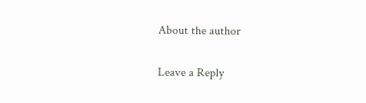About the author

Leave a Reply